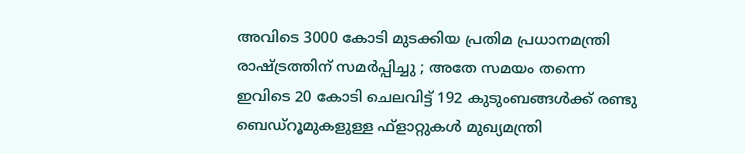അവിടെ 3000 കോടി മുടക്കിയ പ്രതിമ പ്രധാനമന്ത്രി രാഷ്ട്രത്തിന് സമര്‍പ്പിച്ചു ; അതേ സമയം തന്നെ ഇവിടെ 20 കോടി ചെലവിട്ട് 192 കുടുംബങ്ങള്‍ക്ക് രണ്ടു ബെഡ്റൂമുകളുള്ള ഫ്ളാറ്റുകള്‍ മുഖ്യമന്ത്രി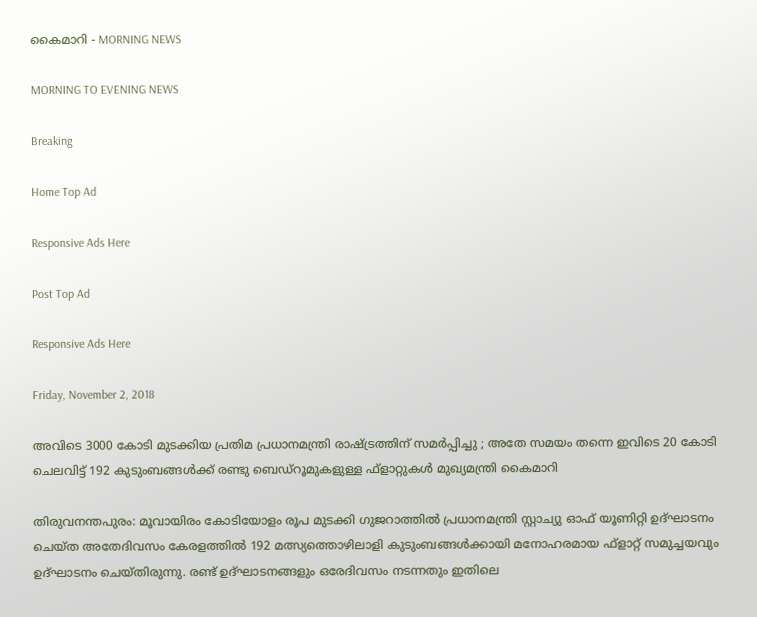കൈമാറി - MORNING NEWS

MORNING TO EVENING NEWS

Breaking

Home Top Ad

Responsive Ads Here

Post Top Ad

Responsive Ads Here

Friday, November 2, 2018

അവിടെ 3000 കോടി മുടക്കിയ പ്രതിമ പ്രധാനമന്ത്രി രാഷ്ട്രത്തിന് സമര്‍പ്പിച്ചു ; അതേ സമയം തന്നെ ഇവിടെ 20 കോടി ചെലവിട്ട് 192 കുടുംബങ്ങള്‍ക്ക് രണ്ടു ബെഡ്റൂമുകളുള്ള ഫ്ളാറ്റുകള്‍ മുഖ്യമന്ത്രി കൈമാറി

തിരുവനന്തപുരം: മൂവായിരം കോടിയോളം രൂപ മുടക്കി ഗുജറാത്തില്‍ പ്രധാനമന്ത്രി സ്റ്റാച്യു ഓഫ് യൂണിറ്റി ഉദ്ഘാടനം ചെയ്ത അതേദിവസം കേരളത്തില്‍ 192 മത്സ്യത്തൊഴിലാളി കുടുംബങ്ങള്‍ക്കായി മനോഹരമായ ഫ്ളാറ്റ് സമുച്ചയവും ഉദ്ഘാടനം ചെയ്തിരുന്നു. രണ്ട് ഉദ്ഘാടനങ്ങളും ഒരേദിവസം നടന്നതും ഇതിലെ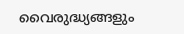വൈരുദ്ധ്യങ്ങളും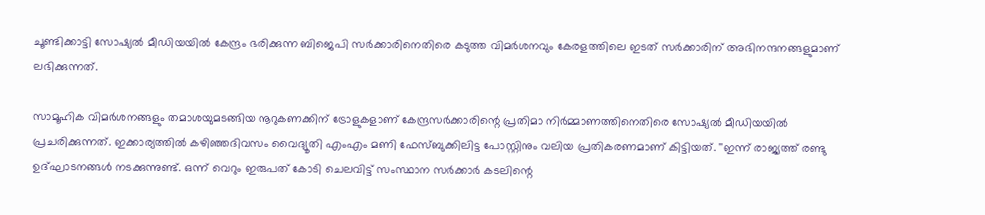ചൂണ്ടിക്കാട്ടി സോഷ്യല്‍ മീഡിയയില്‍ കേന്ദ്രം ഭരിക്കുന്ന ബിജെപി സര്‍ക്കാരിനെതിരെ കടുത്ത വിമര്‍ശനവും കേരളത്തിലെ ഇടത് സര്‍ക്കാരിന് അഭിനന്ദനങ്ങളുമാണ് ലഭിക്കുന്നത്.

സാമൂഹിക വിമര്‍ശനങ്ങളും തമാശയുമടങ്ങിയ നൂറുകണക്കിന് ട്രോളുകളാണ് കേന്ദ്രസര്‍ക്കാരിന്റെ പ്രതിമാ നിര്‍മ്മാണത്തിനെതിരെ സോഷ്യല്‍ മീഡിയയില്‍ പ്രചരിക്കുന്നത്. ഇക്കാര്യത്തില്‍ കഴിഞ്ഞദിവസം വൈദ്യൂതി എംഎം മണി ഫേസ്ബുക്കിലിട്ട പോസ്റ്റിനും വലിയ പ്രതികരണമാണ് കിട്ടിയത്. ''ഇന്ന് രാജ്യത്ത് രണ്ടു ഉദ്ഘാടനങ്ങള്‍ നടക്കുന്നുണ്ട്. ഒന്ന് വെറും ഇരുപത് കോടി ചെലവിട്ട് സംസ്ഥാന സര്‍ക്കാര്‍ കടലിന്റെ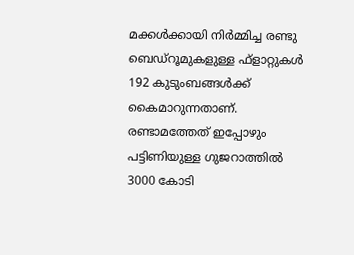മക്കള്‍ക്കായി നിര്‍മ്മിച്ച രണ്ടു ബെഡ്‌റൂമുകളുള്ള ഫ്‌ളാറ്റുകള്‍ 192 കുടുംബങ്ങള്‍ക്ക് കൈമാറുന്നതാണ്. രണ്ടാമത്തേത് ഇപ്പോഴും പട്ടിണിയുള്ള ഗുജറാത്തില്‍ 3000 കോടി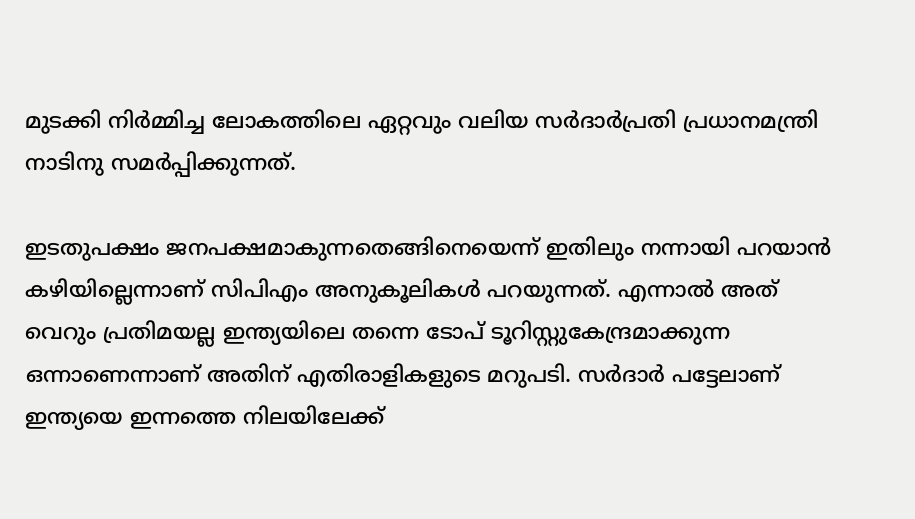മുടക്കി നിര്‍മ്മിച്ച ലോകത്തിലെ ഏറ്റവും വലിയ സര്‍ദാര്‍പ്രതി പ്രധാനമന്ത്രി നാടിനു സമര്‍പ്പിക്കുന്നത്.

ഇടതുപക്ഷം ജനപക്ഷമാകുന്നതെങ്ങിനെയെന്ന് ഇതിലും നന്നായി പറയാന്‍ കഴിയില്ലെന്നാണ് സിപിഎം അനുകൂലികള്‍ പറയുന്നത്. എന്നാല്‍ അത് വെറും പ്രതിമയല്ല ഇന്ത്യയിലെ തന്നെ ടോപ് ടൂറിസ്റ്റുകേന്ദ്രമാക്കുന്ന ഒന്നാണെന്നാണ് അതിന് എതിരാളികളുടെ മറുപടി. സര്‍ദാര്‍ പട്ടേലാണ് ഇന്ത്യയെ ഇന്നത്തെ നിലയിലേക്ക്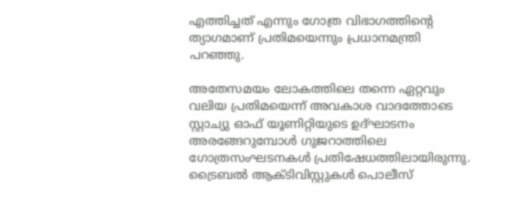എത്തിച്ചത് എന്നും ഗോത്ര വിഭാഗത്തിന്റെ ത്യാഗമാണ് പ്രതിമയെന്നും പ്രധാനമന്ത്രി പറഞ്ഞു.

അതേസമയം ലോകത്തിലെ തന്നെ ഏറ്റവും വലിയ പ്രതിമയെന്ന് അവകാശ വാദത്തോടെ സ്റ്റാച്യു ഓഫ് യൂണിറ്റിയുടെ ഉദ്ഘാടനം അരങ്ങേറുമ്പോള്‍ ഗുജറാത്തിലെ ഗോത്രസംഘടനകള്‍ പ്രതിഷേധത്തിലായിരുന്നു. ട്രൈബല്‍ ആക്ടിവിസ്റ്റുകള്‍ പൊലീസ്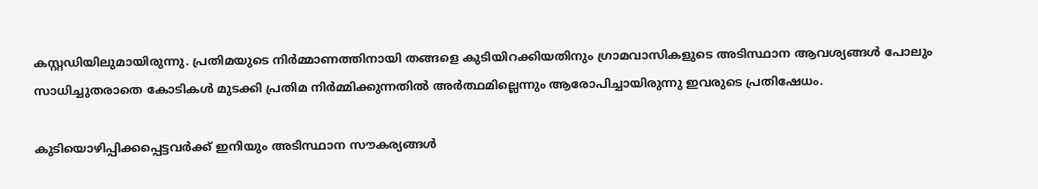കസ്റ്റഡിയിലുമായിരുന്നു. പ്രതിമയുടെ നിര്‍മ്മാണത്തിനായി തങ്ങളെ കുടിയിറക്കിയതിനും ഗ്രാമവാസികളുടെ അടിസ്ഥാന ആവശ്യങ്ങള്‍ പോലും സാധിച്ചുതരാതെ കോടികള്‍ മുടക്കി പ്രതിമ നിര്‍മ്മിക്കുന്നതില്‍ അര്‍ത്ഥമില്ലെന്നും ആരോപിച്ചായിരുന്നു ഇവരുടെ പ്രതിഷേധം.

കുടിയൊഴിപ്പിക്കപ്പെട്ടവര്‍ക്ക് ഇനിയും അടിസ്ഥാന സൗകര്യങ്ങള്‍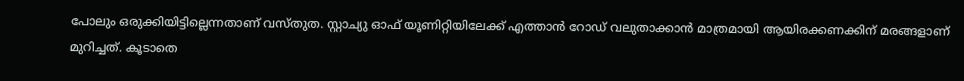പോലും ഒരുക്കിയിട്ടില്ലെന്നതാണ് വസ്തുത. സ്റ്റാച്യു ഓഫ് യൂണിറ്റിയിലേക്ക് എത്താന്‍ റോഡ് വലുതാക്കാന്‍ മാത്രമായി ആയിരക്കണക്കിന് മരങ്ങളാണ് മുറിച്ചത്. കൂടാതെ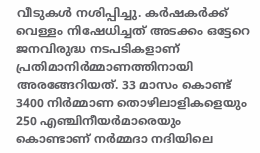വീടുകള്‍ നശിപ്പിച്ചു. കര്‍ഷകര്‍ക്ക് വെള്ളം നിഷേധിച്ചത് അടക്കം ഒട്ടേറെ ജനവിരുദ്ധ നടപടികളാണ് പ്രതിമാനിര്‍മ്മാണത്തിനായി അരങ്ങേറിയത്. 33 മാസം കൊണ്ട് 3400 നിര്‍മ്മാണ തൊഴിലാളികളെയും 250 എഞ്ചിനീയര്‍മാരെയും കൊണ്ടാണ് നര്‍മ്മദാ നദിയിലെ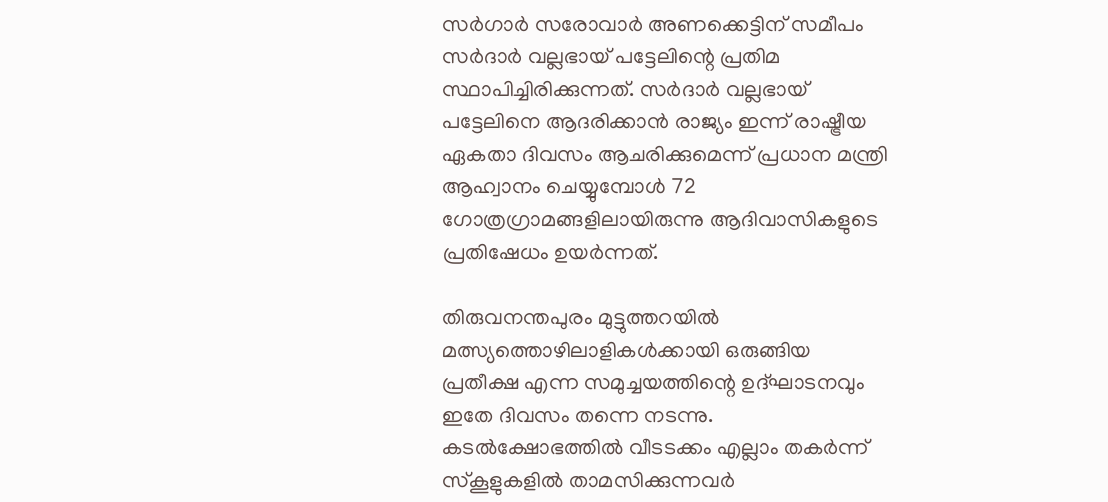സര്‍ഗാര്‍ സരോവാര്‍ അണക്കെട്ടിന് സമീപം സര്‍ദാര്‍ വല്ലഭായ് പട്ടേലിന്റെ പ്രതിമ സ്ഥാപിച്ചിരിക്കുന്നത്. സര്‍ദാര്‍ വല്ലഭായ് പട്ടേലിനെ ആദരിക്കാന്‍ രാജ്യം ഇന്ന് രാഷ്ട്രീയ ഏകതാ ദിവസം ആചരിക്കുമെന്ന് പ്രധാന മന്ത്രി ആഹ്വാനം ചെയ്യുമ്പോള്‍ 72 ഗോത്രഗ്രാമങ്ങളിലായിരുന്നു ആദിവാസികളുടെ പ്രതിഷേധം ഉയര്‍ന്നത്.

തിരുവനന്തപുരം മുട്ടുത്തറയില്‍ മത്സ്യത്തൊഴിലാളികള്‍ക്കായി ഒരുങ്ങിയ പ്രതീക്ഷ എന്ന സമുച്ചയത്തിന്റെ ഉദ്ഘാടനവും ഇതേ ദിവസം തന്നെ നടന്നു. കടല്‍ക്ഷോഭത്തില്‍ വീടടക്കം എല്ലാം തകര്‍ന്ന് സ്‌കൂളുകളില്‍ താമസിക്കുന്നവര്‍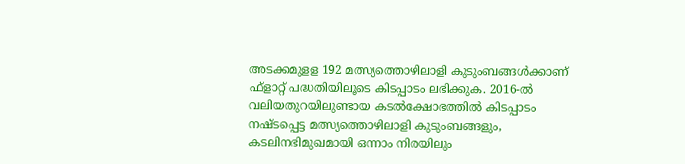അടക്കമുളള 192 മത്സ്യത്തൊഴിലാളി കുടുംബങ്ങള്‍ക്കാണ് ഫ്ളാറ്റ് പദ്ധതിയിലൂടെ കിടപ്പാടം ലഭിക്കുക. 2016-ല്‍ വലിയതുറയിലുണ്ടായ കടല്‍ക്ഷോഭത്തില്‍ കിടപ്പാടം നഷ്ടപ്പെട്ട മത്സ്യത്തൊഴിലാളി കുടുംബങ്ങളും, കടലിനഭിമുഖമായി ഒന്നാം നിരയിലും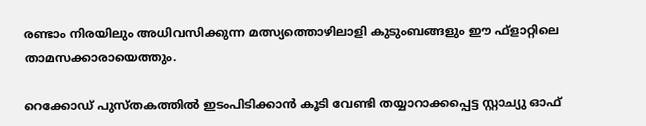രണ്ടാം നിരയിലും അധിവസിക്കുന്ന മത്സ്യത്തൊഴിലാളി കുടുംബങ്ങളും ഈ ഫ്‌ളാറ്റിലെ താമസക്കാരായെത്തും.

റെക്കോഡ് പുസ്തകത്തില്‍ ഇടംപിടിക്കാന്‍ കൂടി വേണ്ടി തയ്യാറാക്കപ്പെട്ട സ്റ്റാച്യു ഓഫ്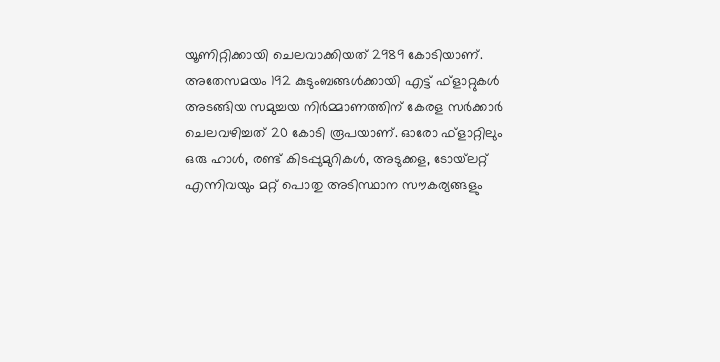യൂണിറ്റിക്കായി ചെലവാക്കിയത് 2989 കോടിയാണ്. അതേസമയം 192 കുടുംബങ്ങള്‍ക്കായി എട്ട് ഫ്ളാറ്റുകള്‍ അടങ്ങിയ സമുച്ചയ നിര്‍മ്മാണത്തിന് കേരള സര്‍ക്കാര്‍ ചെലവഴിച്ചത് 20 കോടി രൂപയാണ്. ഓരോ ഫ്‌ളാറ്റിലും ഒരു ഹാള്‍, രണ്ട് കിടപ്പുമുറികള്‍, അടുക്കള, ടോയ്‌ലറ്റ് എന്നിവയും മറ്റ് പൊതു അടിസ്ഥാന സൗകര്യങ്ങളും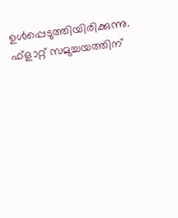ഉള്‍പ്പെടുത്തിയിരിക്കുന്നു. ഫ്‌ളാറ്റ് സമുച്ചയത്തിന്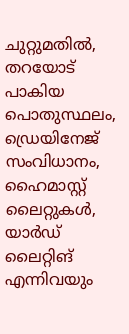ചുറ്റുമതില്‍, തറയോട് പാകിയ പൊതുസ്ഥലം, ഡ്രെയിനേജ് സംവിധാനം, ഹൈമാസ്റ്റ് ലൈറ്റുകള്‍, യാര്‍ഡ് ലൈറ്റിങ് എന്നിവയും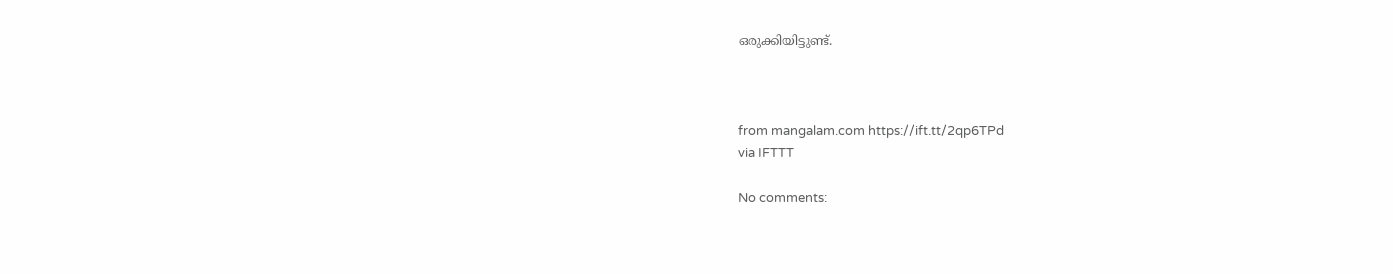ഒരുക്കിയിട്ടുണ്ട്.



from mangalam.com https://ift.tt/2qp6TPd
via IFTTT

No comments: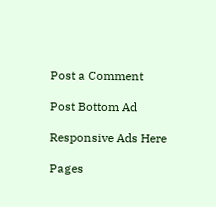Post a Comment

Post Bottom Ad

Responsive Ads Here

Pages